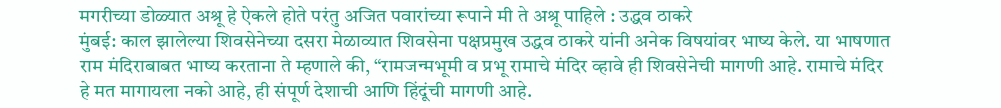मगरीच्या डोळ्यात अश्रू हे ऐकले होते परंतु अजित पवारांच्या रूपाने मी ते अश्रू पाहिले : उद्धव ठाकरे
मुंबई: काल झालेल्या शिवसेनेच्या दसरा मेळाव्यात शिवसेना पक्षप्रमुख उद्धव ठाकरे यांनी अनेक विषयांवर भाष्य केले. या भाषणात राम मंदिराबाबत भाष्य करताना ते म्हणाले की, “रामजन्मभूमी व प्रभू रामाचे मंदिर व्हावे ही शिवसेनेची मागणी आहे. रामाचे मंदिर हे मत मागायला नको आहे, ही संपूर्ण देशाची आणि हिंदूंची मागणी आहे.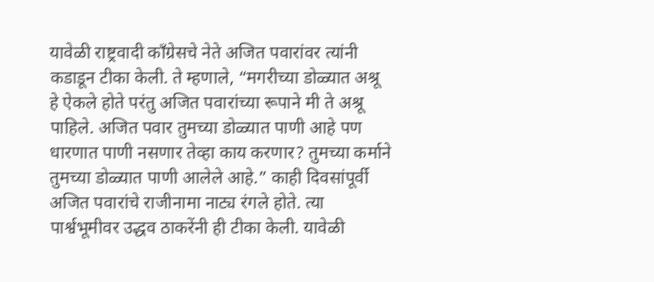यावेळी राष्ट्रवादी काँग्रेसचे नेते अजित पवारांवर त्यांनी कडाडून टीका केली. ते म्हणाले, “मगरीच्या डोळ्यात अश्रू हे ऐकले होते परंतु अजित पवारांच्या रूपाने मी ते अश्रू पाहिले. अजित पवार तुमच्या डोळ्यात पाणी आहे पण धारणात पाणी नसणार तेव्हा काय करणार? तुमच्या कर्माने तुमच्या डोळ्यात पाणी आलेले आहे.” काही दिवसांपूर्वी अजित पवारांचे राजीनामा नाट्य रंगले होते. त्या पार्श्वभूमीवर उद्धव ठाकरेंनी ही टीका केली. यावेळी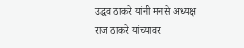उद्धव ठाकरे यांनी मनसे अध्यक्ष राज ठाकरे यांच्यावर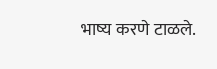भाष्य करणे टाळले.